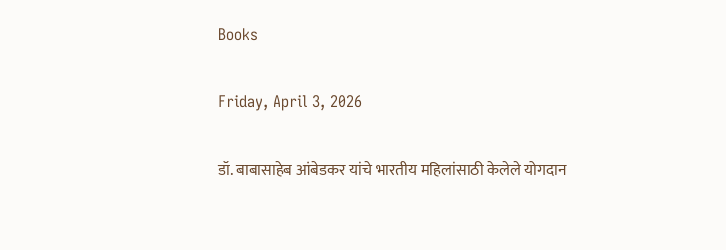Books

Friday, April 3, 2026

डॉ. बाबासाहेब आंबेडकर यांचे भारतीय महिलांसाठी केलेले योगदान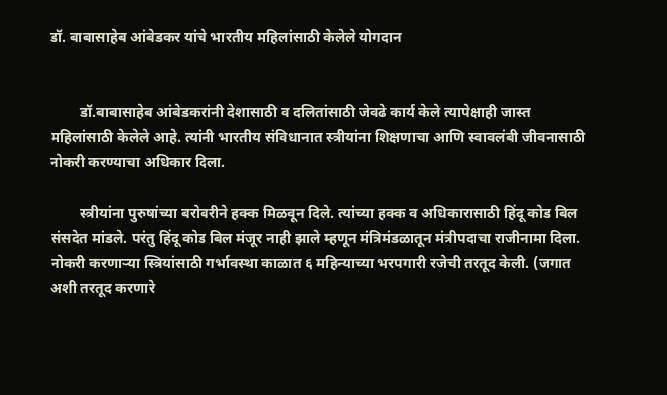डॉ. बाबासाहेब आंबेडकर यांचे भारतीय महिलांसाठी केलेले योगदान


        डॉ.बाबासाहेब आंबेडकरांनी देशासाठी व दलितांसाठी जेवढे कार्य केले त्यापेक्षाही जास्त महिलांसाठी केलेले आहे. त्यांनी भारतीय संविधानात स्त्रीयांना शिक्षणाचा आणि स्वावलंबी जीवनासाठी नोकरी करण्याचा अधिकार दिला.

        स्त्रीयांना पुरुषांच्या बरोबरीने हक्क मिळवून दिले. त्यांच्या हक्क व अधिकारासाठी हिंदू कोड बिल संसदेत मांडले. परंतु हिंदू कोड बिल मंजूर नाही झाले म्हणून मंत्रिमंडळातून मंत्रीपदाचा राजीनामा दिला. नोकरी करणाऱ्या स्त्रियांसाठी गर्भावस्था काळात ६ महिन्याच्या भरपगारी रजेची तरतूद केली. (जगात अशी तरतूद करणारे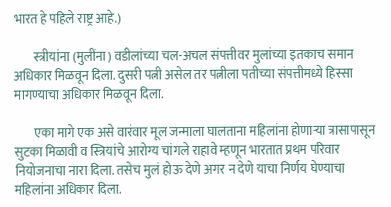भारत हे पहिले राष्ट्र आहे.)

        स्त्रीयांना (मुलींना) वडीलांच्या चल-अचल संपत्तीवर मुलांच्या इतकाच समान अधिकार मिळवून दिला. दुसरी पत्नी असेल तर पत्नीला पतीच्या संपत्तीमध्ये हिस्सा मागण्याचा अधिकार मिळवून दिला.

        एका मागे एक असे वारंवार मूल जन्माला घालताना महिलांना होणाऱ्या त्रासापासून सुटका मिळावी व स्त्रियांचे आरोग्य चांगले राहावे म्हणून भारतात प्रथम परिवार नियोजनाचा नारा दिला. तसेच मुलं होऊ देणे अगर न देणे याचा निर्णय घेण्याचा महिलांना अधिकार दिला.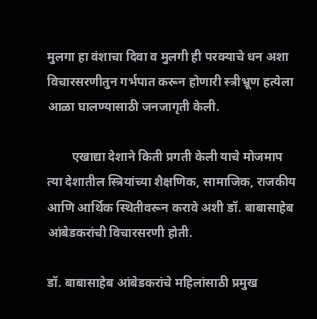मुलगा हा वंशाचा दिवा व मुलगी ही परक्याचे धन अशा विचारसरणीतुन गर्भपात करून होणारी स्त्रीभ्रूण हत्येला आळा घालण्यासाठी जनजागृती केली.

        एखाद्या देशाने किती प्रगती केली याचे मोजमाप त्या देशातील स्त्रियांच्या शैक्षणिक, सामाजिक, राजकीय आणि आर्थिक स्थितीवरून करावे अशी डॉ. बाबासाहेब आंबेडकरांची विचारसरणी होती.

डॉ. बाबासाहेब आंबेडकरांचे महिलांसाठी प्रमुख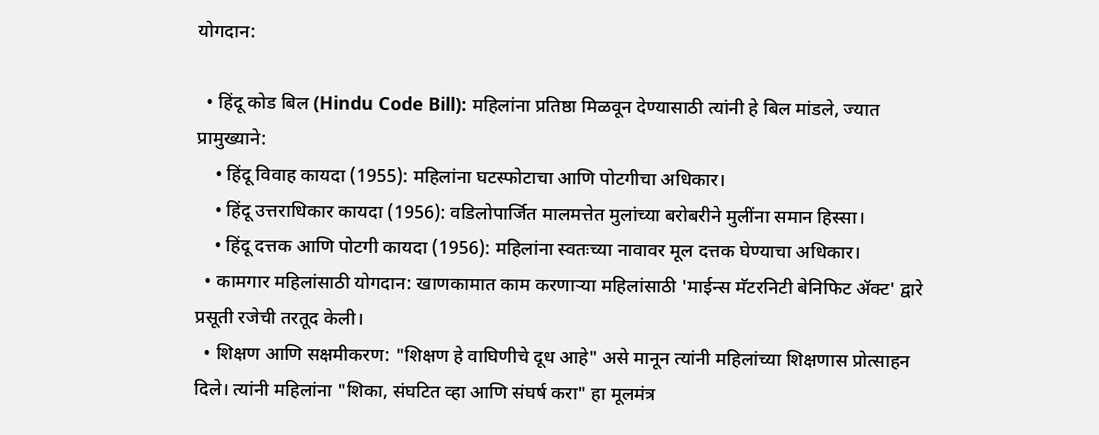योगदान:

  • हिंदू कोड बिल (Hindu Code Bill): महिलांना प्रतिष्ठा मिळवून देण्यासाठी त्यांनी हे बिल मांडले, ज्यात प्रामुख्याने:
    • हिंदू विवाह कायदा (1955): महिलांना घटस्फोटाचा आणि पोटगीचा अधिकार।
    • हिंदू उत्तराधिकार कायदा (1956): वडिलोपार्जित मालमत्तेत मुलांच्या बरोबरीने मुलींना समान हिस्सा।
    • हिंदू दत्तक आणि पोटगी कायदा (1956): महिलांना स्वतःच्या नावावर मूल दत्तक घेण्याचा अधिकार।
  • कामगार महिलांसाठी योगदान: खाणकामात काम करणाऱ्या महिलांसाठी 'माईन्स मॅटरनिटी बेनिफिट ॲक्ट' द्वारे प्रसूती रजेची तरतूद केली।
  • शिक्षण आणि सक्षमीकरण: "शिक्षण हे वाघिणीचे दूध आहे" असे मानून त्यांनी महिलांच्या शिक्षणास प्रोत्साहन दिले। त्यांनी महिलांना "शिका, संघटित व्हा आणि संघर्ष करा" हा मूलमंत्र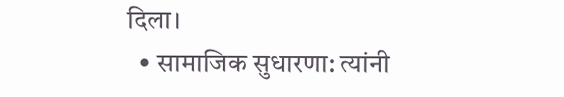दिला।
  • सामाजिक सुधारणा: त्यांनी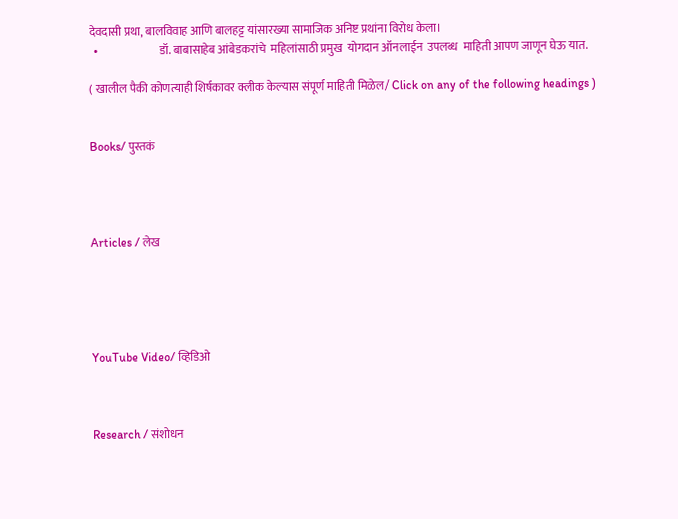देवदासी प्रथा, बालविवाह आणि बालहट्ट यांसारख्या सामाजिक अनिष्ट प्रथांना विरोध केला।
  •                           डॉ. बाबासाहेब आंबेडकरांचे  महिलांसाठी प्रमुख  योगदान ऑनलाईन  उपलब्ध  माहिती आपण जाणून घेऊ यात.

( खालील पैकी कोणत्याही शिर्षकावर क्लीक केल्यास संपूर्ण माहिती मिळेल/ Click on any of the following headings )


Books/ पुस्तकं




Articles / लेख





YouTube Video/ व्हिडिओ



Research / संशोधन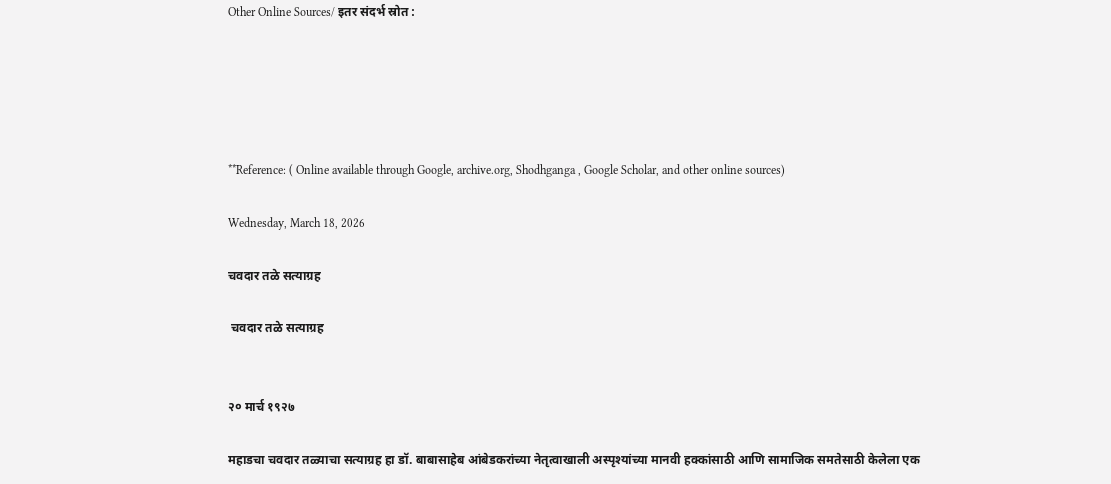Other Online Sources/ इतर संदर्भ स्रोत :





**Reference: ( Online available through Google, archive.org, Shodhganga , Google Scholar, and other online sources)

Wednesday, March 18, 2026

चवदार तळे सत्याग्रह

 चवदार तळे सत्याग्रह


२० मार्च १९२७

महाडचा चवदार तळ्याचा सत्याग्रह हा डॉ. बाबासाहेब आंबेडकरांच्या नेतृत्वाखाली अस्पृश्यांच्या मानवी हक्कांसाठी आणि सामाजिक समतेसाठी केलेला एक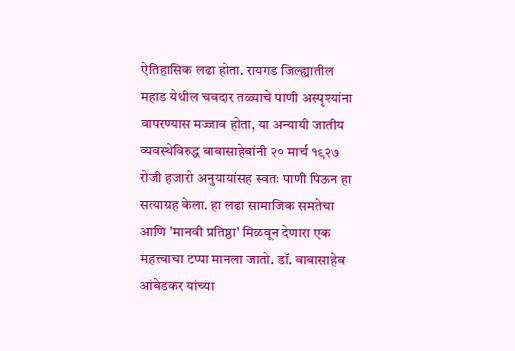ऐतिहासिक लढा होता. रायगड जिल्ह्यातील महाड येथील चवदार तळ्याचे पाणी अस्पृश्यांना वापरण्यास मज्जाव होता, या अन्यायी जातीय व्यवस्थेविरुद्ध बाबासाहेबांनी २० मार्च १९२७ रोजी हजारो अनुयायांसह स्वतः पाणी पिऊन हा सत्याग्रह केला. हा लढा सामाजिक समतेचा आणि 'मानवी प्रतिष्ठा' मिळवून देणारा एक महत्त्वाचा टप्पा मानला जातो. डॉ. बाबासाहेब आंबेडकर यांच्या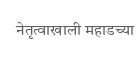नेतृत्वाखाली महाडच्या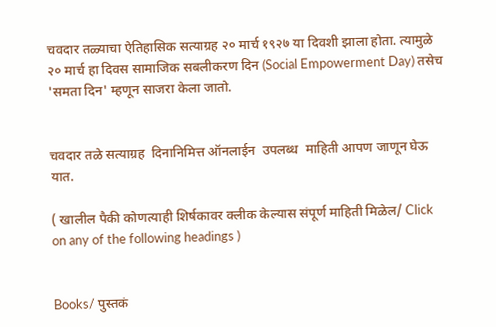चवदार तळ्याचा ऐतिहासिक सत्याग्रह २० मार्च १९२७ या दिवशी झाला होता. त्यामुळे २० मार्च हा दिवस सामाजिक सबलीकरण दिन (Social Empowerment Day) तसेच 'समता दिन' म्हणून साजरा केला जातो.


चवदार तळे सत्याग्रह  दिनानिमित्त ऑनलाईन  उपलब्ध  माहिती आपण जाणून घेऊ यात.

( खालील पैकी कोणत्याही शिर्षकावर क्लीक केल्यास संपूर्ण माहिती मिळेल/ Click on any of the following headings )


Books/ पुस्तकं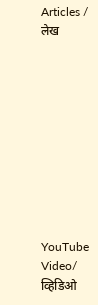Articles / लेख










YouTube Video/ व्हिडिओ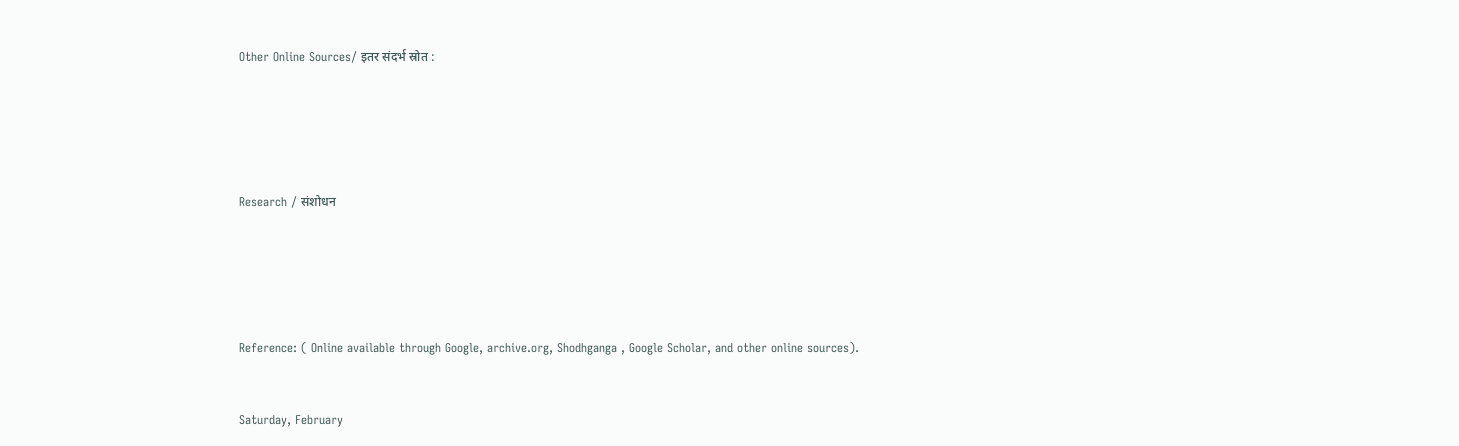Other Online Sources/ इतर संदर्भ स्रोत :







Research / संशोधन







Reference: ( Online available through Google, archive.org, Shodhganga , Google Scholar, and other online sources).



Saturday, February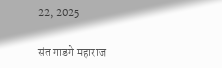22, 2025

संत गाडगे महाराज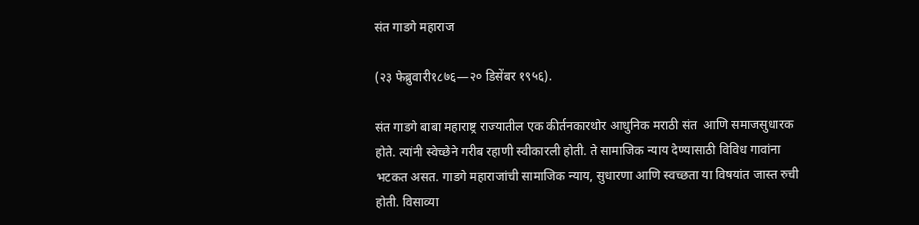संत गाडगे महाराज

(२३ फेब्रुवारी१८७६—२० डिसेंबर १९५६).

संत गाडगे बाबा महाराष्ट्र राज्यातील एक कीर्तनकारथोर आधुनिक मराठी संत  आणि समाजसुधारक होते. त्यांनी स्वेच्छेने गरीब रहाणी स्वीकारली होती. ते सामाजिक न्याय देण्यासाठी विविध गावांना भटकत असत. गाडगे महाराजांची सामाजिक न्याय, सुधारणा आणि स्वच्छता या विषयांत जास्त रुची होती. विसाव्या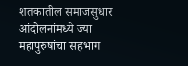शतकातील समाजसुधार आंदोलनांमध्ये ज्या महापुरुषांचा सहभाग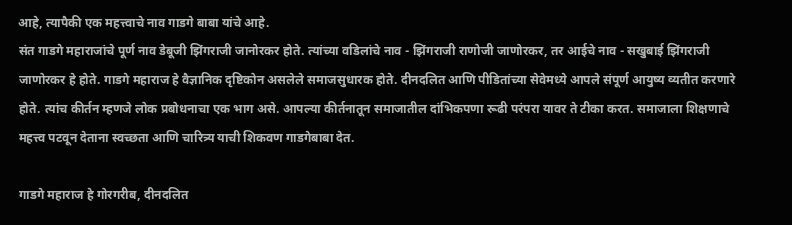आहे, त्यापैकी एक महत्त्वाचे नाव गाडगे बाबा यांचे आहे.
संत गाडगे महाराजांचे पूर्ण नाव डेबूजी झिंगराजी जानोरकर होते. त्यांच्या वडिलांचे नाव - झिंगराजी राणोजी जाणोरकर, तर आईचे नाव - सखुबाई झिंगराजी जाणोरकर हे होते. गाडगे महाराज हे वैज्ञानिक दृष्टिकोन असलेले समाजसुधारक होते. दीनदलित आणि पीडितांच्या सेवेमध्ये आपले संपूर्ण आयुष्य व्यतीत करणारे होते. त्यांच कीर्तन म्हणजे लोक प्रबोधनाचा एक भाग असे. आपल्या कीर्तनातून समाजातील दांभिकपणा रूढी परंपरा यावर ते टीका करत. समाजाला शिक्षणाचे महत्त्व पटवून देताना स्वच्छता आणि चारित्र्य याची शिकवण गाडगेबाबा देत.

गाडगे महाराज हे गोरगरीब, दीनदलित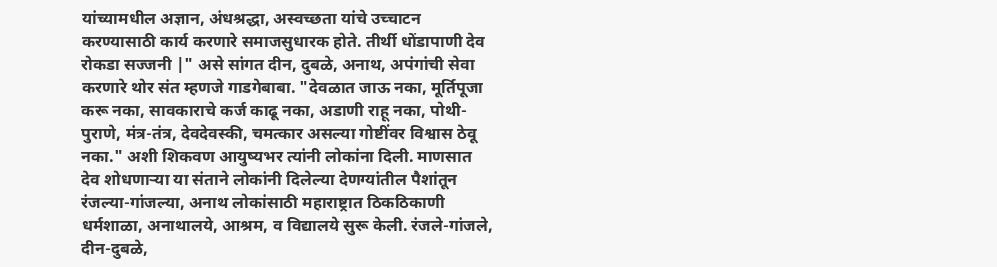यांच्यामधील अज्ञान, अंधश्रद्धा, अस्वच्छता यांचे उच्चाटन करण्यासाठी कार्य करणारे समाजसुधारक होते. तीर्थी धोंडापाणी देव रोकडा सज्जनी |" असे सांगत दीन, दुबळे, अनाथ, अपंगांची सेवा करणारे थोर संत म्हणजे गाडगेबाबा. "देवळात जाऊ नका, मूर्तिपूजा करू नका, सावकाराचे कर्ज काढू नका, अडाणी राहू नका, पोथी-पुराणे, मंत्र-तंत्र, देवदेवस्की, चमत्कार असल्या गोष्टींवर विश्वास ठेवू नका." अशी शिकवण आयुष्यभर त्यांनी लोकांना दिली. माणसात देव शोधणाऱ्या या संताने लोकांनी दिलेल्या देणग्यांतील पैशांतून रंजल्या-गांजल्या, अनाथ लोकांसाठी महाराष्ट्रात ठिकठिकाणी धर्मशाळा, अनाथालये, आश्रम, व विद्यालये सुरू केली. रंजले-गांजले, दीन-दुबळे,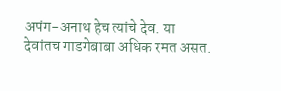अपंग-अनाथ हेच त्यांचे देव. या देवांतच गाडगेबाबा अधिक रमत असत.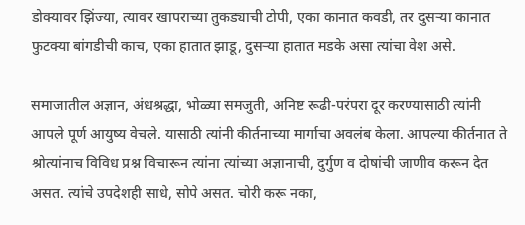डोक्यावर झिंज्या, त्यावर खापराच्या तुकड्याची टोपी, एका कानात कवडी, तर दुसऱ्या कानात फुटक्या बांगडीची काच, एका हातात झाडू, दुसऱ्या हातात मडके असा त्यांचा वेश असे.

समाजातील अज्ञान, अंधश्रद्धा, भोळ्या समजुती, अनिष्ट रूढी-परंपरा दूर करण्यासाठी त्यांनी आपले पूर्ण आयुष्य वेचले. यासाठी त्यांनी कीर्तनाच्या मार्गाचा अवलंब केला. आपल्या कीर्तनात ते श्रोत्यांनाच विविध प्रश्न विचारून त्यांना त्यांच्या अज्ञानाची, दुर्गुण व दोषांची जाणीव करून देत असत. त्यांचे उपदेशही साधे, सोपे असत. चोरी करू नका,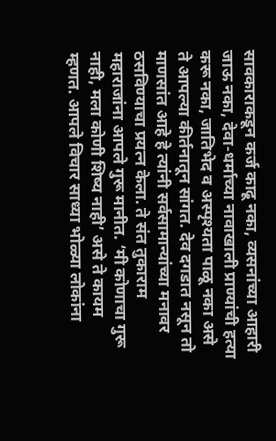सावकाराकडून कर्ज काढू नका, व्यसनांच्या आहारी जाऊ नका, देवा-धर्माच्या नावाखाली प्राण्यांची हत्या करू नका, जातिभेद व अस्पृश्यता पाळू नका असे ते आपल्या कीर्तनातून सांगत. देव दगडात नसून तो माणसांत आहे हे त्यांनी सर्वसामान्यांच्या मनावर ठसविण्याचा प्रयत्न केला. ते संत तुकाराम महाराजांना आपले गुरू मानीत. ‘मी कोणाचा गुरू नाही, मला कोणी शिष्य नाही’ असे ते कायम म्हणत. आपले विचार साध्या भोळ्या लोकांना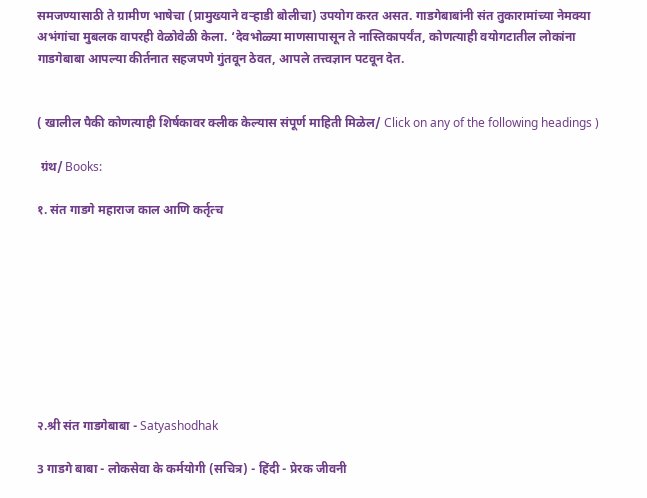समजण्यासाठी ते ग्रामीण भाषेचा (प्रामुख्याने वऱ्हाडी बोलीचा) उपयोग करत असत. गाडगेबाबांनी संत तुकारामांच्या नेमक्या अभंगांचा मुबलक वापरही वेळोवेळी केला. ‘देवभोळ्या माणसापासून ते नास्तिकापर्यंत, कोणत्याही वयोगटातील लोकांना गाडगेबाबा आपल्या कीर्तनात सहजपणे गुंतवून ठेवत, आपले तत्त्वज्ञान पटवून देत.


( खालील पैकी कोणत्याही शिर्षकावर क्लीक केल्यास संपूर्ण माहिती मिळेल/ Click on any of the following headings )

 ग्रंथ/ Books:

१. संत गाडगे महाराज काल आणि कर्तृत्च









२.श्री संत गाडगेबाबा - Satyashodhak

3 गाडगे बाबा - लोकसेवा के कर्मयोगी (सचित्र) - हिंदी - प्रेरक जीवनी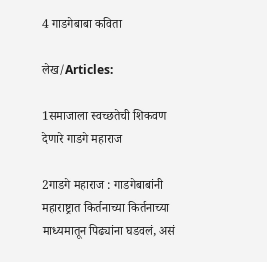4 गाडगेबाबा कविता

लेख/Articles:

1समाजाला स्वच्छतेची शिकवण देणारे गाडगे महाराज

2गाडगे महाराज : गाडगेबाबांनी महाराष्ट्रात किर्तनाच्या किर्तनाच्या माध्यमातून पिढ्यांना घडवलं, असं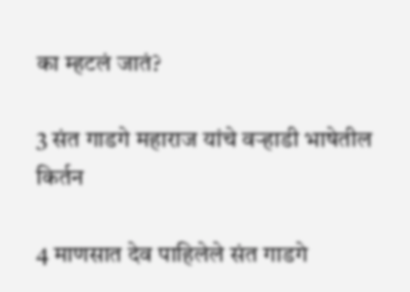का म्हटलं जातं?

3 संत गाडगे महाराज यांचे वऱ्हाडी भाषेतील किर्तन

4 माणसात देव पाहिलेले संत गाडगे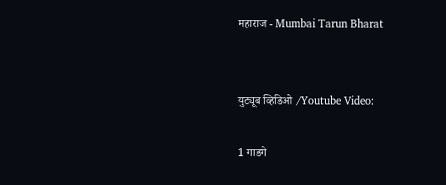महाराज - Mumbai Tarun Bharat


युट्यूब व्हिडिओ /Youtube Video:

1 गाडगे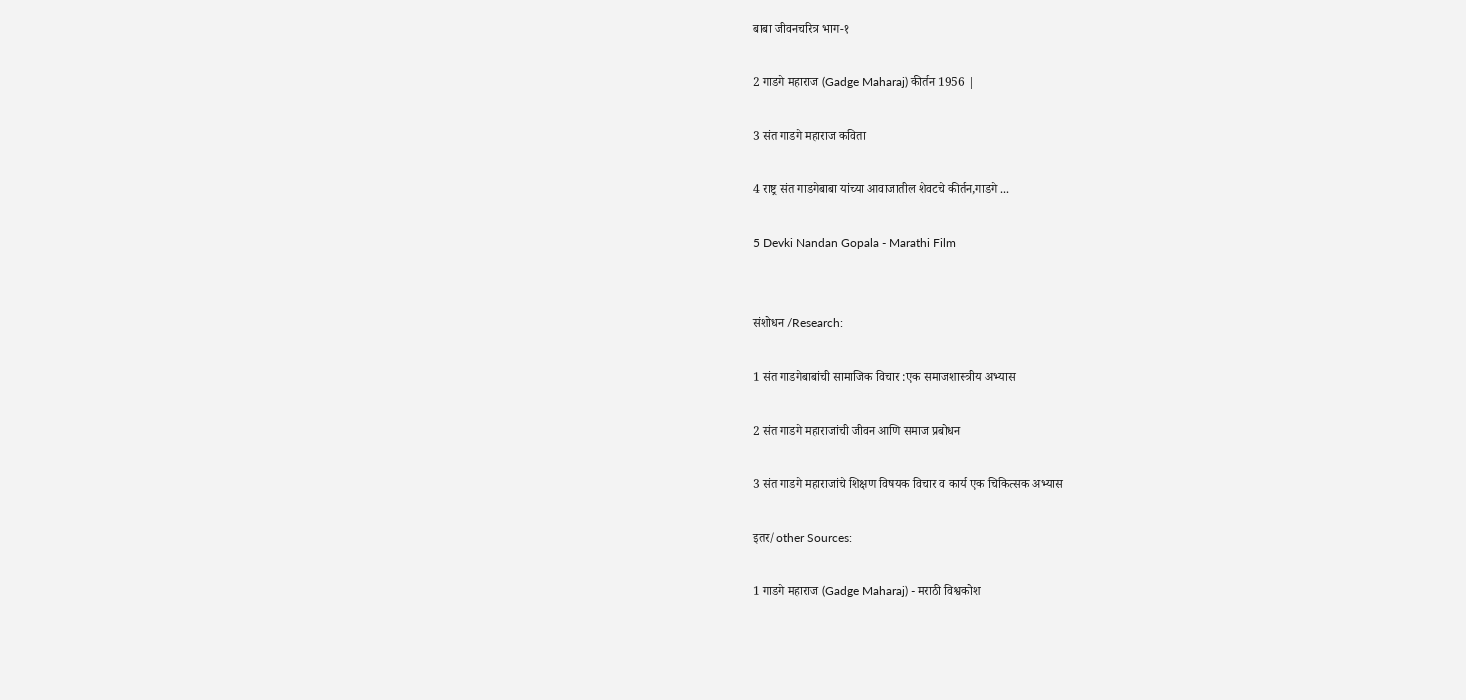बाबा जीवनचरित्र भाग-१

2 गाडगे महाराज (Gadge Maharaj) कीर्तन 1956 |

3 संत गाडगे महाराज कविता

4 राष्ट्र संत गाडगेबाबा यांच्या आवाजातील शेवटचे कीर्तन,गाडगे ...

5 Devki Nandan Gopala - Marathi Film


संशोधन /Research:

1 संत गाडगेबाबांची सामाजिक विचार :एक समाजशास्त्रीय अभ्यास

2 संत गाडगे महाराजांची जीवन आणि समाज प्रबोधन

3 संत गाडगे महाराजांचे शिक्षण विषयक विचार व कार्य एक चिकित्सक अभ्यास

इतर/other Sources:

1 गाडगे महाराज (Gadge Maharaj) - मराठी विश्वकोश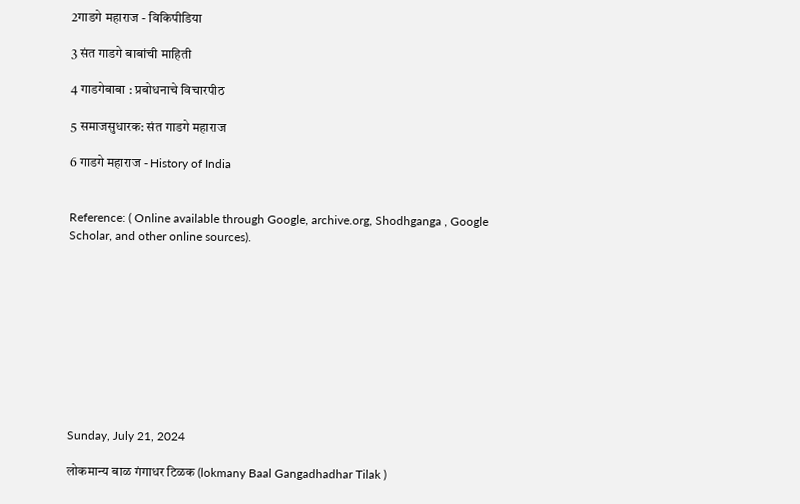2गाडगे महाराज - विकिपीडिया

3 संत गाडगे बाबांची माहिती

4 गाडगेबाबा : प्रबोधनाचे विचारपीठ

5 समाजसुधारक: संत गाडगे महाराज

6 गाडगे महाराज - History of India


Reference: ( Online available through Google, archive.org, Shodhganga , Google Scholar, and other online sources).










Sunday, July 21, 2024

लोकमान्य बाळ गंगाधर टिळक (lokmany Baal Gangadhadhar Tilak )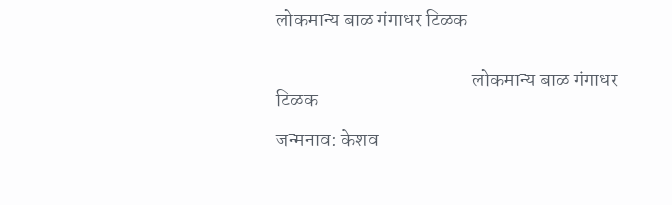लोकमान्य बाळ गंगाधर टिळक


                                                  लोकमान्य बाळ गंगाधर टिळक

जन्मनाव: केशव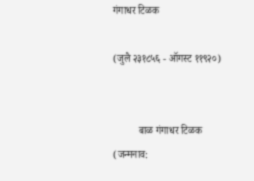गंगाधर टिळक

(जुलै २३१८५६ - ऑगस्ट ११९२०)


          बाळ गंगाधर टिळक (जन्मनाव: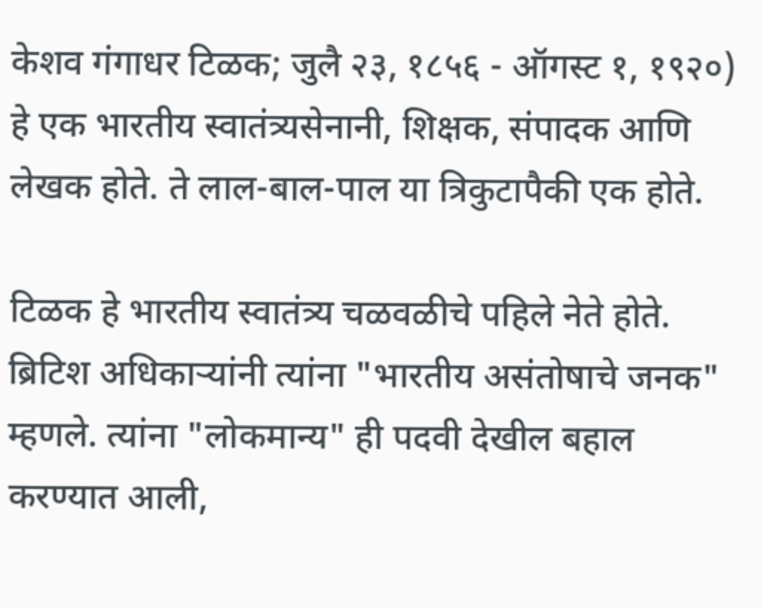केशव गंगाधर टिळक; जुलै २३, १८५६ - ऑगस्ट १, १९२०) हे एक भारतीय स्वातंत्र्यसेनानी, शिक्षक, संपादक आणि लेखक होते. ते लाल-बाल-पाल या त्रिकुटापैकी एक होते.

टिळक हे भारतीय स्वातंत्र्य चळवळीचे पहिले नेते होते. ब्रिटिश अधिकाऱ्यांनी त्यांना "भारतीय असंतोषाचे जनक" म्हणले. त्यांना "लोकमान्य" ही पदवी देखील बहाल करण्यात आली,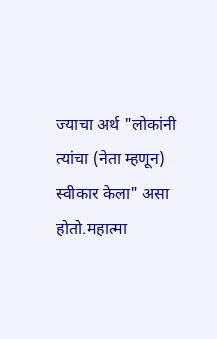ज्याचा अर्थ "लोकांनी त्यांचा (नेता म्हणून) स्वीकार केला" असा होतो.महात्मा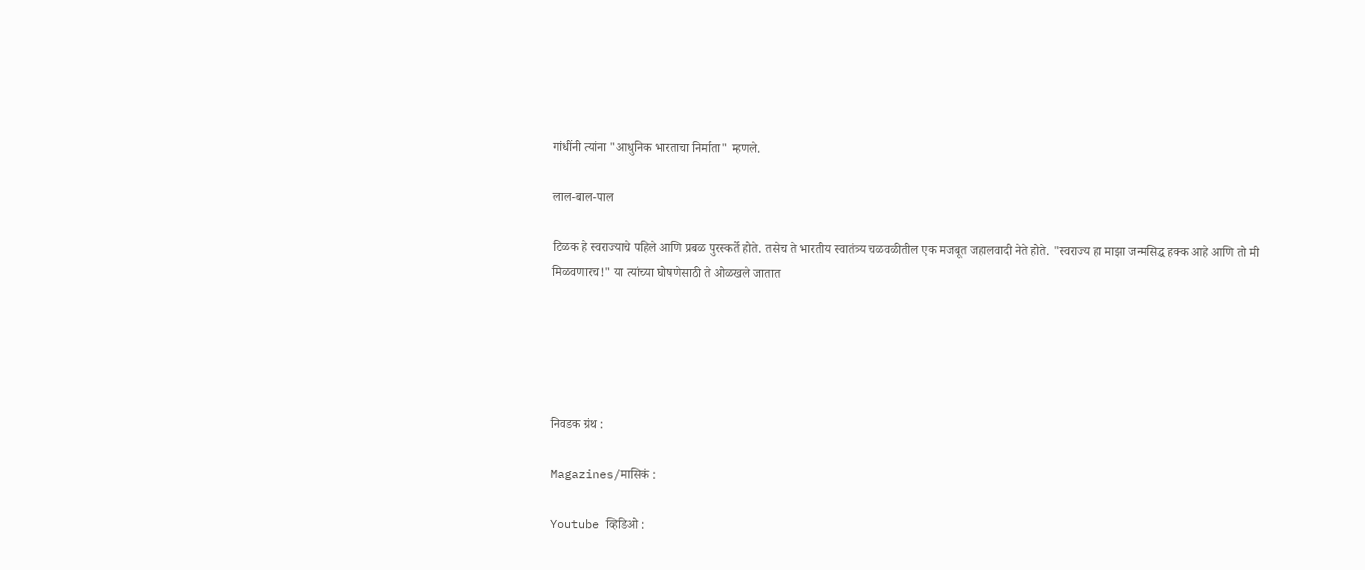गांधींनी त्यांना "आधुनिक भारताचा निर्माता" म्हणले.

लाल-बाल-पाल

टिळक हे स्वराज्याचे पहिले आणि प्रबळ पुरस्कर्ते होते. तसेच ते भारतीय स्वातंत्र्य चळवळीतील एक मजबूत जहालवादी नेते होते. "स्वराज्य हा माझा जन्मसिद्ध हक्क आहे आणि तो मी मिळवणारच!" या त्यांच्या घोषणेसाठी ते ओळखले जातात





निवडक ग्रंथ :

Magazines/मासिकं :

Youtube व्हिडिओ :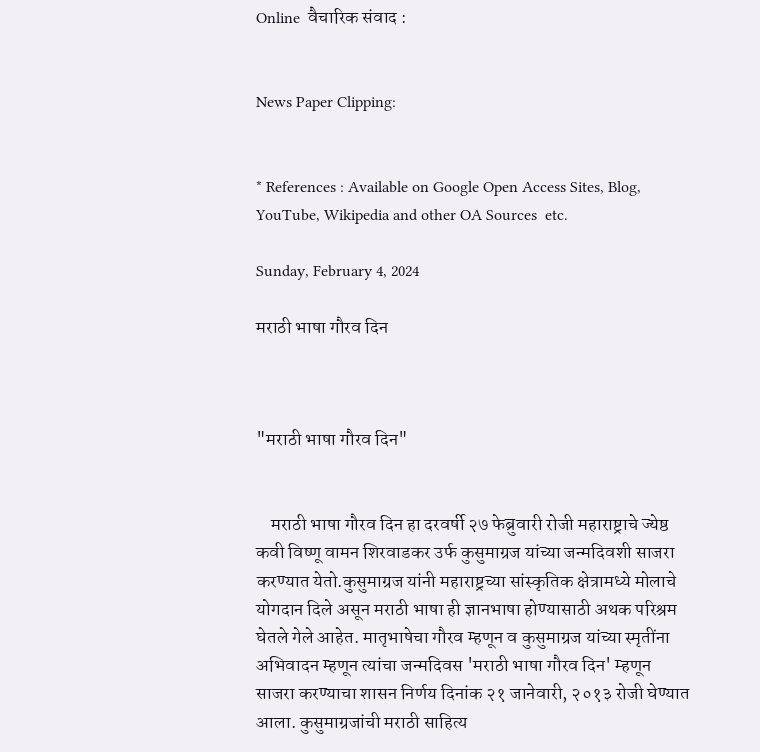Online  वैचारिक संवाद :


News Paper Clipping:


* References : Available on Google Open Access Sites, Blog, YouTube, Wikipedia and other OA Sources  etc.

Sunday, February 4, 2024

मराठी भाषा गौरव दिन



"मराठी भाषा गौरव दिन"


    मराठी भाषा गौरव दिन हा दरवर्षी २७ फेब्रुवारी रोजी महाराष्ट्राचे ज्येष्ठ कवी विष्णू वामन शिरवाडकर उर्फ कुसुमाग्रज यांच्या जन्मदिवशी साजरा करण्यात येतो.कुसुमाग्रज यांनी महाराष्ट्रच्या सांस्कृतिक क्षेत्रामध्ये मोलाचे योगदान दिले असून मराठी भाषा ही ज्ञानभाषा होण्यासाठी अथक परिश्रम घेतले गेले आहेत. मातृभाषेचा गौरव म्हणून व कुसुमाग्रज यांच्या स्मृतींना अभिवादन म्हणून त्यांचा जन्मदिवस 'मराठी भाषा गौरव दिन' म्हणून साजरा करण्याचा शासन निर्णय दिनांक २१ जानेवारी, २०१३ रोजी घेण्यात आला. कुसुमाग्रजांची मराठी साहित्य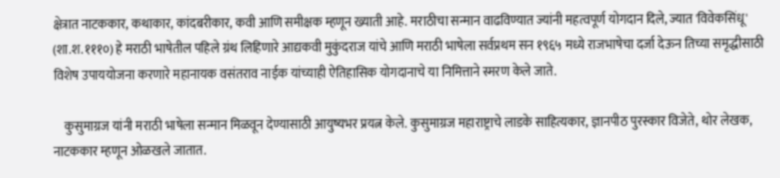क्षेत्रात नाटककार, कथाकार, कांदबरीकार, कवी आणि समीक्षक म्हणून ख्याती आहे. मराठीचा सन्मान वाढविण्यात ज्यांनी महत्वपूर्ण योगदान दिले, ज्यात 'विवेकसिंधू' (शा.श.१११०) हे मराठी भाषेतील पहिले ग्रंथ लिहिणारे आद्यकवी मुकुंदराज यांचे आणि मराठी भाषेला सर्वप्रथम सन १९६५ मध्ये राजभाषेचा दर्जा देऊन तिच्या समृद्धीसाठी विशेष उपाययोजना करणारे महानायक वसंतराव नाईक यांच्याही ऐतिहासिक योगदानाचे या निमित्ताने स्मरण केले जाते.

    कुसुमाग्रज यांनी मराठी भाषेला सन्मान मिळवून देण्यासाठी आयुष्यभर प्रयत्न केले. कुसुमाग्रज महाराष्ट्राचे लाडके साहित्यकार, ज्ञानपीठ पुरस्कार विजेते, थोर लेखक, नाटककार म्हणून ओळखले जातात.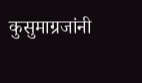कुसुमाग्रजांनी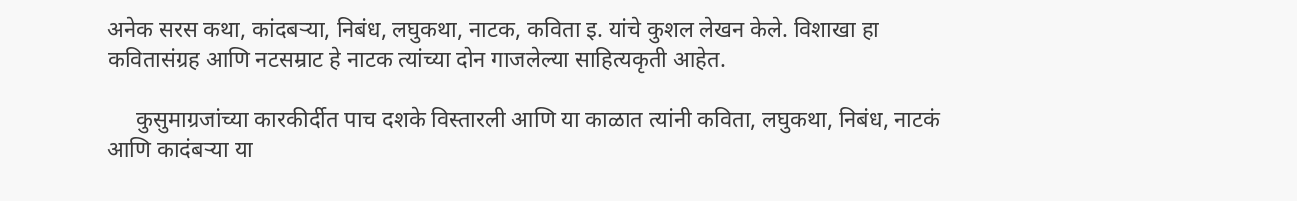अनेक सरस कथा, कांदबऱ्या, निबंध, लघुकथा, नाटक, कविता इ. यांचे कुशल लेखन केले. विशाखा हा कवितासंग्रह आणि नटसम्राट हे नाटक त्यांच्या दोन गाजलेल्या साहित्यकृती आहेत.

     कुसुमाग्रजांच्या कारकीर्दीत पाच दशके विस्तारली आणि या काळात त्यांनी कविता, लघुकथा, निबंध, नाटकं आणि कादंबर्‍या या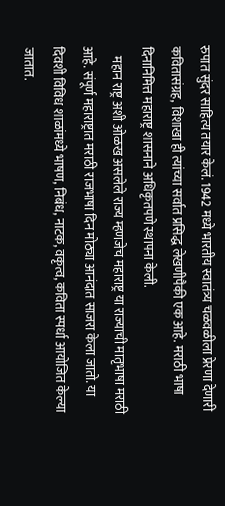रुपात सुंदर साहित्य तयार केलं. 1942 मध्ये भारतीय स्वातंत्र्य चळवळीला प्रेरणा देणारी कवितासंग्रह, विशाखा ही त्यांच्या सर्वात प्रसिद्ध लेखणीपैकी एक आहे. मराठी भाषा दिनानिमित्त महाराष्ट्र शासनाने अधिकृतपणे स्थापना केली.
    महान राष्ट्र अशी ओळख असलेले राज्य म्हणजेच महाराष्ट्र या राज्याची मातृभाषा मराठी आहे. संपूर्ण महाराष्ट्रात मराठी राजभाषा दिन मोठ्या आनंदात साजरा केला जातो. या दिवशी विविध शाळांमध्ये भाषण, निबंध, नाटक, वकृत्व, कविता स्पर्धा आयोजित केल्या जातात.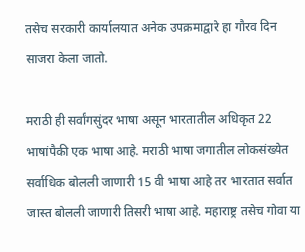तसेच सरकारी कार्यालयात अनेक उपक्रमाद्वारे हा गौरव दिन साजरा केला जातो.

मराठी ही सर्वांगसुंदर भाषा असून भारतातील अधिकृत 22 भाषांपैकी एक भाषा आहे. मराठी भाषा जगातील लोकसंख्येत सर्वाधिक बोलली जाणारी 15 वी भाषा आहे तर भारतात सर्वात जास्त बोलली जाणारी तिसरी भाषा आहे. महाराष्ट्र तसेच गोवा या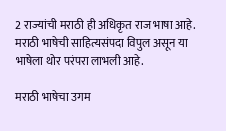2 राज्यांची मराठी ही अधिकृत राज भाषा आहे. मराठी भाषेची साहित्यसंपदा विपुल असून या भाषेला थोर परंपरा लाभली आहे.

मराठी भाषेचा उगम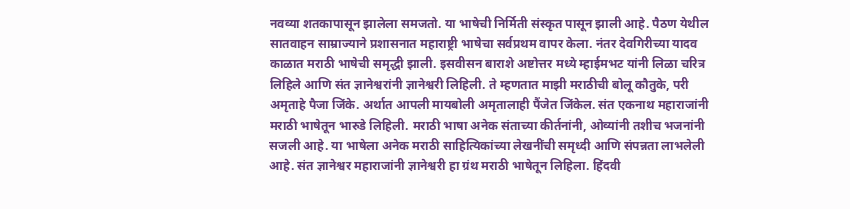नवव्या शतकापासून झालेला समजतो. या भाषेची निर्मिती संस्कृत पासून झाली आहे. पैठण येथील सातवाहन साम्राज्याने प्रशासनात महाराष्ट्री भाषेचा सर्वप्रथम वापर केला. नंतर देवगिरीच्या यादव काळात मराठी भाषेची समृद्धी झाली. इसवीसन बाराशे अष्टोत्तर मध्ये म्हाईमभट यांनी लिळा चरित्र लिहिले आणि संत ज्ञानेश्वरांनी ज्ञानेश्वरी लिहिली. ते म्हणतात माझी मराठीची बोलू कौतुके, परी अमृताहे पैजा जिंके. अर्थात आपली मायबोली अमृतालाही पैंजेत जिंकेल. संत एकनाथ महाराजांनी मराठी भाषेतून भारुडे लिहिली. मराठी भाषा अनेक संताच्या कीर्तनांनी, ओव्यांनी तशीच भजनांनी सजली आहे. या भाषेला अनेक मराठी साहित्यिकांच्या लेखनींची समृध्दी आणि संपन्नता लाभलेली आहे. संत ज्ञानेश्वर महाराजांनी ज्ञानेश्वरी हा ग्रंथ मराठी भाषेतून लिहिला. हिंदवी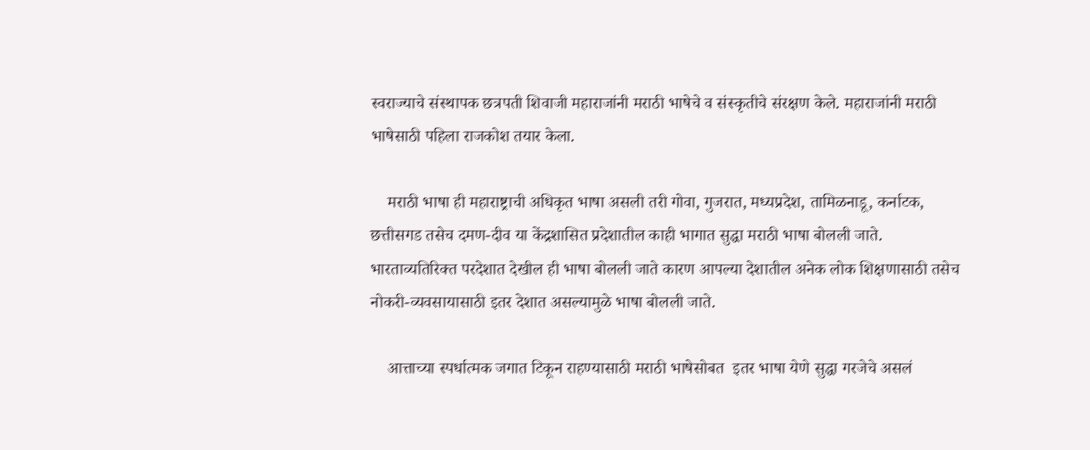स्वराज्याचे संस्थापक छत्रपती शिवाजी महाराजांनी मराठी भाषेचे व संस्कृतीचे संरक्षण केले. महाराजांनी मराठी भाषेसाठी पहिला राजकोश तयार केला.

    मराठी भाषा ही महाराष्ट्राची अधिकृत भाषा असली तरी गोवा, गुजरात, मध्यप्रदेश, तामिळनाडू, कर्नाटक, छत्तीसगड तसेच दमण-दीव या केंद्रशासित प्रदेशातील काही भागात सुद्धा मराठी भाषा बोलली जाते. भारताव्यतिरिक्त परदेशात देखील ही भाषा बोलली जाते कारण आपल्या देशातील अनेक लोक शिक्षणासाठी तसेच नोकरी-व्यवसायासाठी इतर देशात असल्यामुळे भाषा बोलली जाते.

    आत्ताच्या स्पर्धात्मक जगात टिकून राहण्यासाठी मराठी भाषेसोबत  इतर भाषा येणे सुद्धा गरजेचे असलं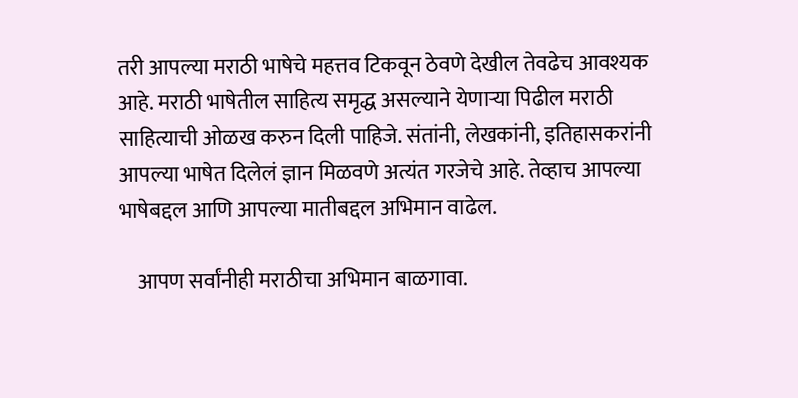तरी आपल्या मराठी भाषेचे महत्तव टिकवून ठेवणे देखील तेवढेच आवश्यक आहे. मराठी भाषेतील साहित्य समृद्ध असल्याने येणार्‍या पिढील मराठी साहित्याची ओळख करुन दिली पाहिजे. संतांनी, लेखकांनी, इतिहासकरांनी आपल्या भाषेत दिलेलं ज्ञान मिळवणे अत्यंत गरजेचे आहे. तेव्हाच आपल्या भाषेबद्दल आणि आपल्या मातीबद्दल अभिमान वाढेल.

    आपण सर्वांनीही मराठीचा अभिमान बाळगावा.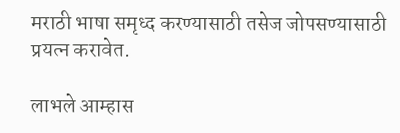मराठी भाषा समृध्द करण्यासाठी तसेज जोपसण्यासाठी प्रयत्न करावेत.

लाभले आम्हास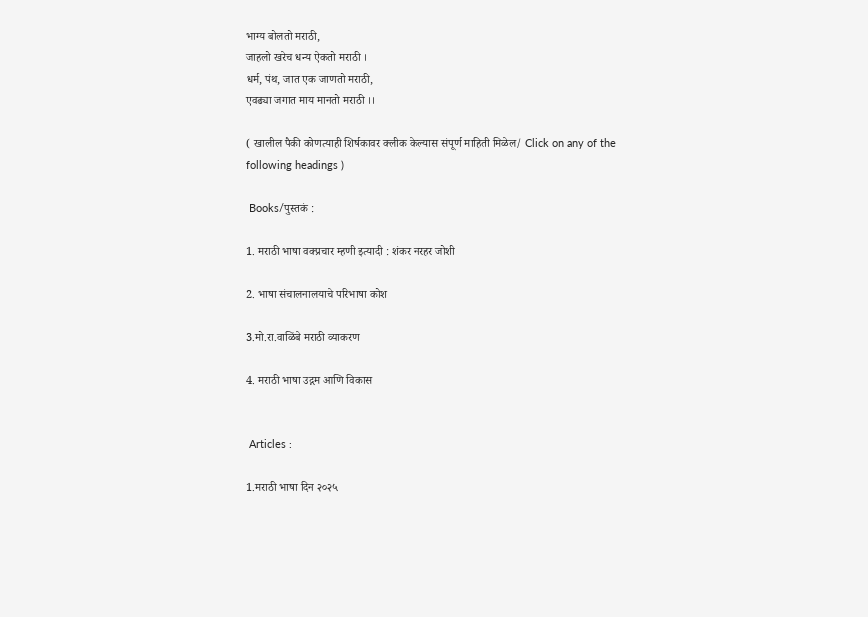भाग्य बोलतो मराठी,
जाहलो खरेच धन्य ऐकतो मराठी ।
धर्म, पंथ, जात एक जाणतो मराठी,
एवढ्या जगात माय मानतो मराठी ।।

( खालील पैकी कोणत्याही शिर्षकावर क्लीक केल्यास संपूर्ण माहिती मिळेल/ Click on any of the following headings )

 Books/पुस्तकं :

1. मराठी भाषा वक्प्रचार म्हणी इत्यादी : शंकर नरहर जोशी

2. भाषा संचालनालयाचे परिभाषा कोश

3.मो.रा.वाळिंबे मराठी व्याकरण

4. मराठी भाषा उद्गम आणि विकास


 Articles :

1.मराठी भाषा दिन २०२५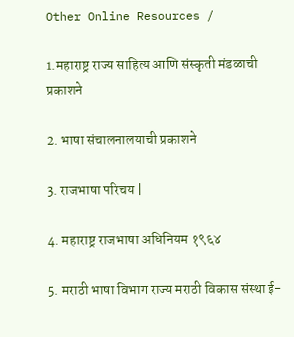Other Online Resources /

1.महाराष्ट्र राज्य साहित्य आणि संस्कृती मंडळाची प्रकाशने

2. भाषा संचालनालयाची प्रकाशने

3. राजभाषा परिचय |

4. महाराष्ट्र राजभाषा अधिनियम १९६४

5. मराठी भाषा विभाग राज्य मराठी विकास संस्था ई-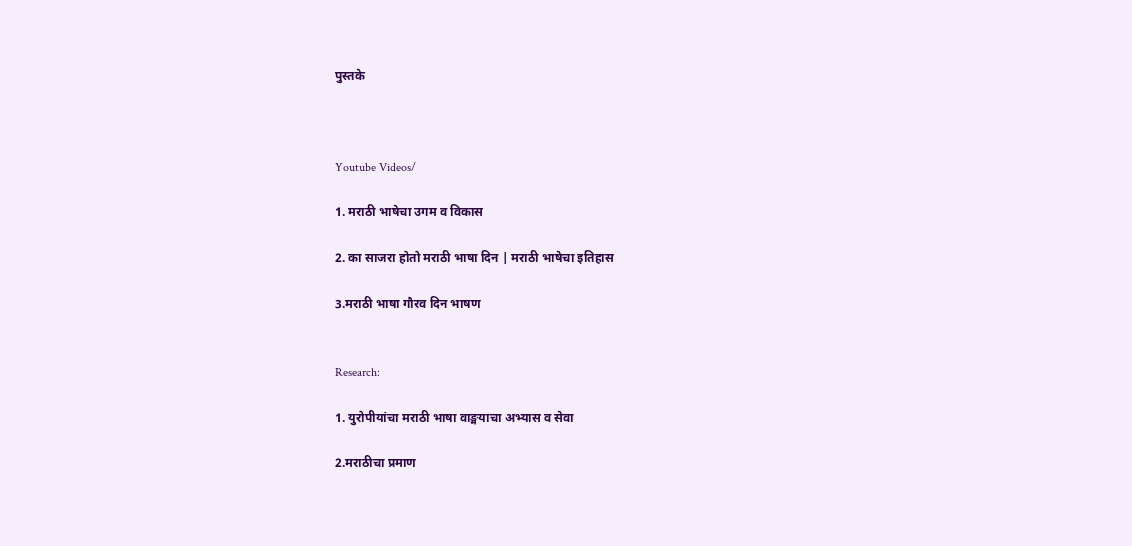पुस्तके



Youtube Videos/

1. मराठी भाषेचा उगम व विकास

2. का साजरा होतो मराठी भाषा दिन | मराठी भाषेचा इतिहास

3.मराठी भाषा गौरव दिन भाषण


Research:

1. युरोपीयांचा मराठी भाषा वाङ्मयाचा अभ्यास व सेवा

2.मराठीचा प्रमाण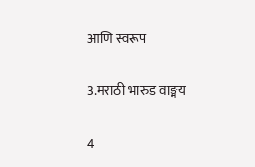आणि स्वरूप

3.मराठी भारुड वाङ्मय

4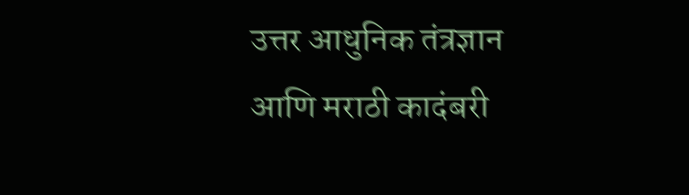उत्तर आधुनिक तंत्रज्ञान आणि मराठी कादंबरी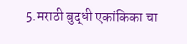5.मराठी बुद्धी एकांकिका चा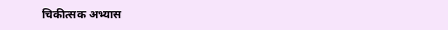चिकीत्सक अभ्यास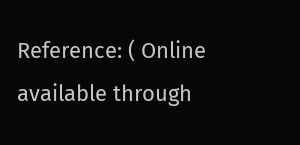Reference: ( Online available through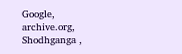Google, archive.org, Shodhganga ,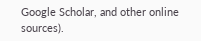Google Scholar, and other online sources).